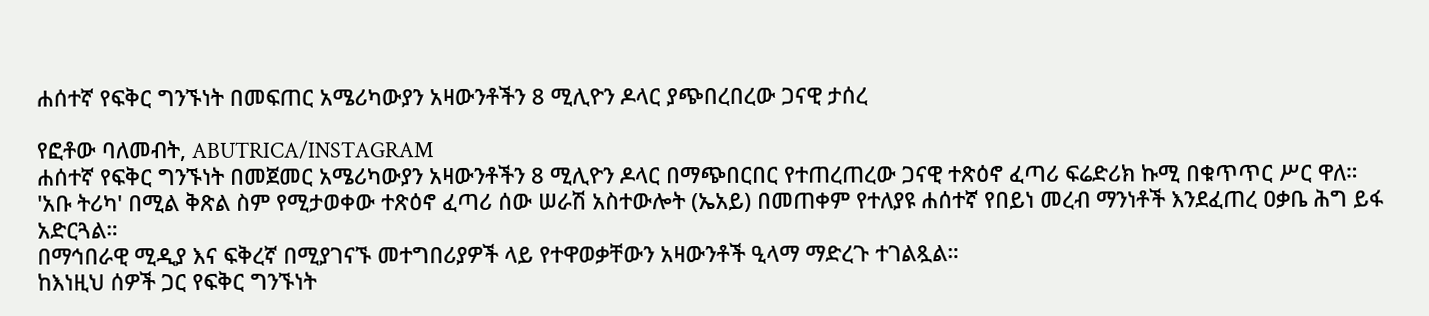ሐሰተኛ የፍቅር ግንኙነት በመፍጠር አሜሪካውያን አዛውንቶችን 8 ሚሊዮን ዶላር ያጭበረበረው ጋናዊ ታሰረ

የፎቶው ባለመብት, ABUTRICA/INSTAGRAM
ሐሰተኛ የፍቅር ግንኙነት በመጀመር አሜሪካውያን አዛውንቶችን 8 ሚሊዮን ዶላር በማጭበርበር የተጠረጠረው ጋናዊ ተጽዕኖ ፈጣሪ ፍሬድሪክ ኩሚ በቁጥጥር ሥር ዋለ።
'አቡ ትሪካ' በሚል ቅጽል ስም የሚታወቀው ተጽዕኖ ፈጣሪ ሰው ሠራሽ አስተውሎት (ኤአይ) በመጠቀም የተለያዩ ሐሰተኛ የበይነ መረብ ማንነቶች እንደፈጠረ ዐቃቤ ሕግ ይፋ አድርጓል።
በማኅበራዊ ሚዲያ እና ፍቅረኛ በሚያገናኙ መተግበሪያዎች ላይ የተዋወቃቸውን አዛውንቶች ዒላማ ማድረጉ ተገልጿል።
ከእነዚህ ሰዎች ጋር የፍቅር ግንኙነት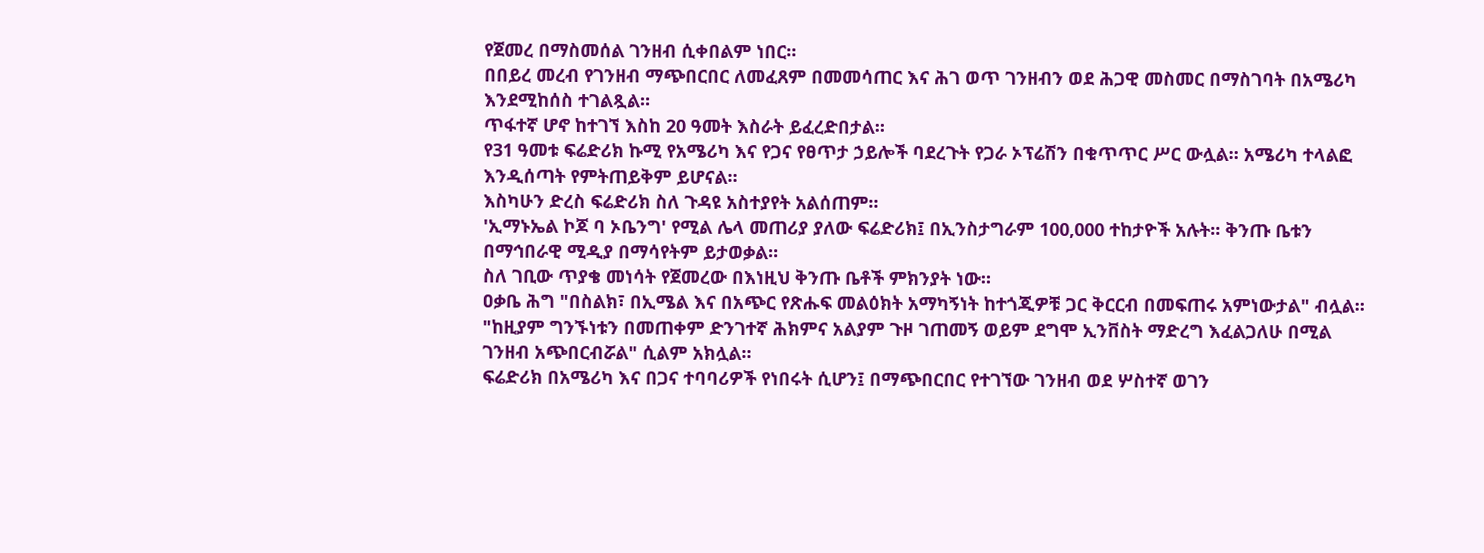የጀመረ በማስመሰል ገንዘብ ሲቀበልም ነበር።
በበይረ መረብ የገንዘብ ማጭበርበር ለመፈጸም በመመሳጠር እና ሕገ ወጥ ገንዘብን ወደ ሕጋዊ መስመር በማስገባት በአሜሪካ እንደሚከሰስ ተገልጿል።
ጥፋተኛ ሆኖ ከተገኘ እስከ 20 ዓመት እስራት ይፈረድበታል።
የ31 ዓመቱ ፍሬድሪክ ኩሚ የአሜሪካ እና የጋና የፀጥታ ኃይሎች ባደረጉት የጋራ ኦፕሬሽን በቁጥጥር ሥር ውሏል። አሜሪካ ተላልፎ እንዲሰጣት የምትጠይቅም ይሆናል።
እስካሁን ድረስ ፍሬድሪክ ስለ ጉዳዩ አስተያየት አልሰጠም።
'ኢማኑኤል ኮጆ ባ ኦቤንግ' የሚል ሌላ መጠሪያ ያለው ፍሬድሪክ፤ በኢንስታግራም 100,000 ተከታዮች አሉት። ቅንጡ ቤቱን በማኅበራዊ ሚዲያ በማሳየትም ይታወቃል።
ስለ ገቢው ጥያቄ መነሳት የጀመረው በእነዚህ ቅንጡ ቤቶች ምክንያት ነው።
ዐቃቤ ሕግ "በስልክ፣ በኢሜል እና በአጭር የጽሑፍ መልዕክት አማካኝነት ከተጎጂዎቹ ጋር ቅርርብ በመፍጠሩ አምነውታል" ብሏል።
"ከዚያም ግንኙነቱን በመጠቀም ድንገተኛ ሕክምና አልያም ጉዞ ገጠመኝ ወይም ደግሞ ኢንቨስት ማድረግ እፈልጋለሁ በሚል ገንዘብ አጭበርብሯል" ሲልም አክሏል።
ፍሬድሪክ በአሜሪካ እና በጋና ተባባሪዎች የነበሩት ሲሆን፤ በማጭበርበር የተገኘው ገንዘብ ወደ ሦስተኛ ወገን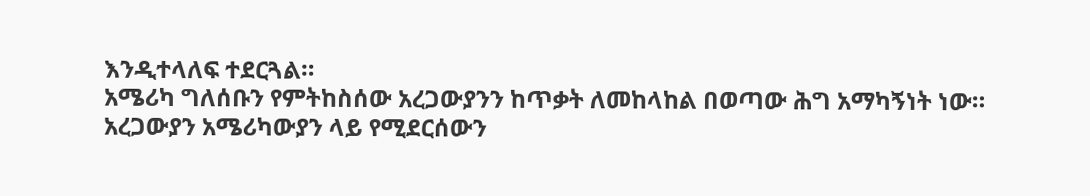እንዲተላለፍ ተደርጓል።
አሜሪካ ግለሰቡን የምትከስሰው አረጋውያንን ከጥቃት ለመከላከል በወጣው ሕግ አማካኝነት ነው።
አረጋውያን አሜሪካውያን ላይ የሚደርሰውን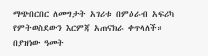ማጭበርበር ለመግታት አገሪቱ በምዕራብ አፍሪካ የምትወስደውን እርምጃ አጠናክራ ቀጥላለች።
በያዝነው ዓመት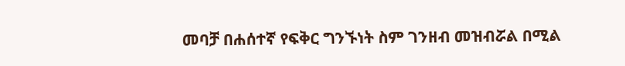መባቻ በሐሰተኛ የፍቅር ግንኙነት ስም ገንዘብ መዝብሯል በሚል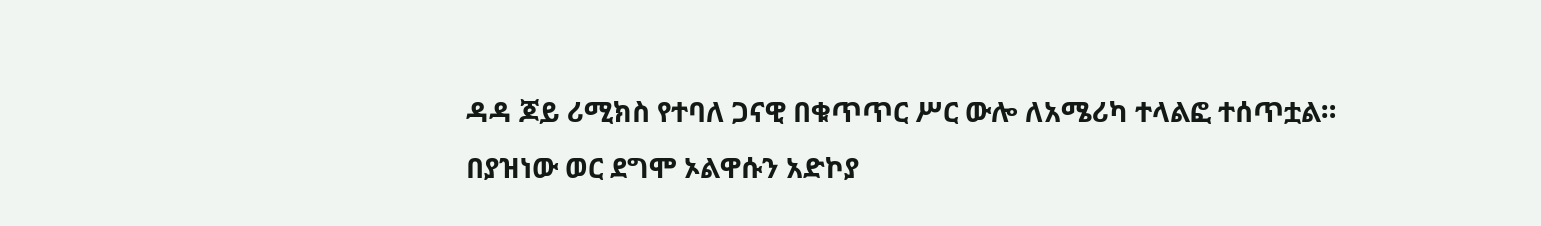ዳዳ ጆይ ሪሚክስ የተባለ ጋናዊ በቁጥጥር ሥር ውሎ ለአሜሪካ ተላልፎ ተሰጥቷል።
በያዝነው ወር ደግሞ ኦልዋሱን አድኮያ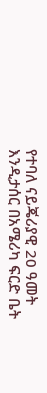የተባለ ናይጄሪያዊ 20 ዓመት እንዲታሰር በአሜሪካ ፍርድ ቤት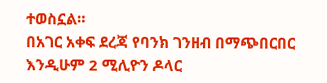ተወስኗል።
በአገር አቀፍ ደረጃ የባንክ ገንዘብ በማጭበርበር እንዲሁም 2 ሚሊዮን ዶላር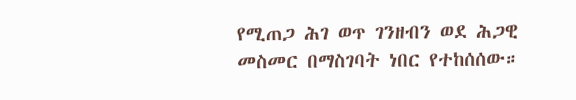የሚጠጋ ሕገ ወጥ ገንዘብን ወደ ሕጋዊ መስመር በማስገባት ነበር የተከሰሰው።